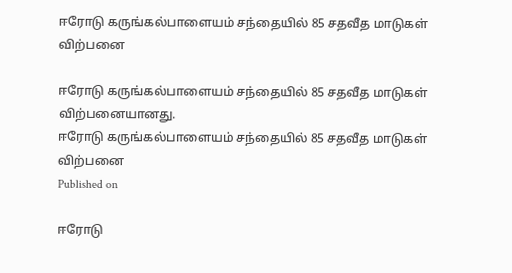ஈரோடு கருங்கல்பாளையம் சந்தையில் 85 சதவீத மாடுகள் விற்பனை

ஈரோடு கருங்கல்பாளையம் சந்தையில் 85 சதவீத மாடுகள் விற்பனையானது.
ஈரோடு கருங்கல்பாளையம் சந்தையில் 85 சதவீத மாடுகள் விற்பனை
Published on

ஈரோடு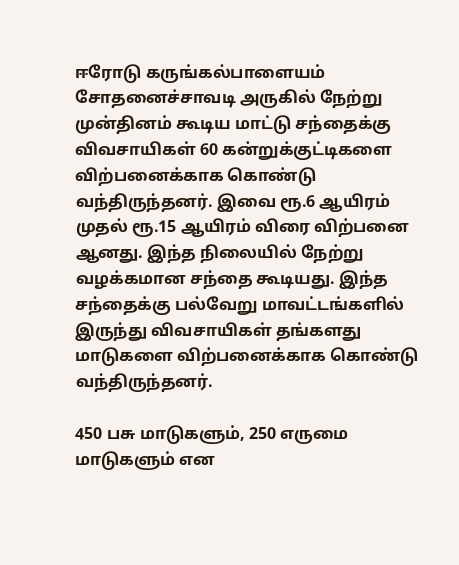ஈரோடு கருங்கல்பாளையம் சோதனைச்சாவடி அருகில் நேற்று முன்தினம் கூடிய மாட்டு சந்தைக்கு விவசாயிகள் 60 கன்றுக்குட்டிகளை விற்பனைக்காக கொண்டு வந்திருந்தனர். இவை ரூ.6 ஆயிரம் முதல் ரூ.15 ஆயிரம் விரை விற்பனை ஆனது. இந்த நிலையில் நேற்று வழக்கமான சந்தை கூடியது. இந்த சந்தைக்கு பல்வேறு மாவட்டங்களில் இருந்து விவசாயிகள் தங்களது மாடுகளை விற்பனைக்காக கொண்டு வந்திருந்தனர்.

450 பசு மாடுகளும், 250 எருமை மாடுகளும் என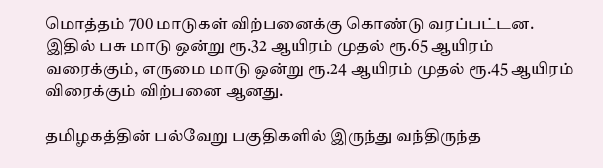மொத்தம் 700 மாடுகள் விற்பனைக்கு கொண்டு வரப்பட்டன. இதில் பசு மாடு ஒன்று ரூ.32 ஆயிரம் முதல் ரூ.65 ஆயிரம் வரைக்கும், எருமை மாடு ஒன்று ரூ.24 ஆயிரம் முதல் ரூ.45 ஆயிரம் விரைக்கும் விற்பனை ஆனது.

தமிழகத்தின் பல்வேறு பகுதிகளில் இருந்து வந்திருந்த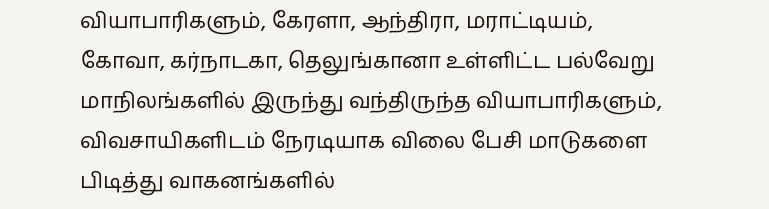வியாபாரிகளும், கேரளா, ஆந்திரா, மராட்டியம், கோவா, கர்நாடகா, தெலுங்கானா உள்ளிட்ட பல்வேறு மாநிலங்களில் இருந்து வந்திருந்த வியாபாரிகளும், விவசாயிகளிடம் நேரடியாக விலை பேசி மாடுகளை பிடித்து வாகனங்களில்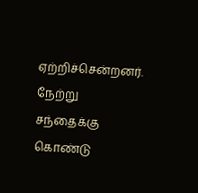ஏற்றிச்சென்றனர். நேற்று சந்தைக்கு கொண்டு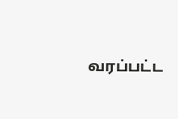வரப்பட்ட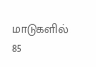மாடுகளில் 85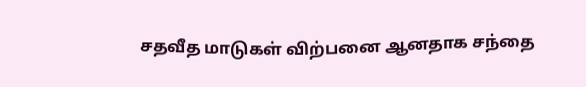சதவீத மாடுகள் விற்பனை ஆனதாக சந்தை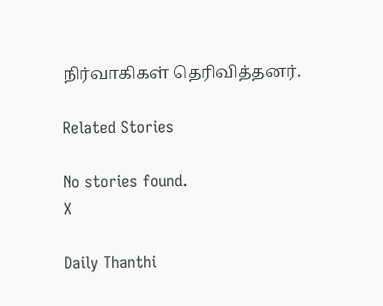நிர்வாகிகள் தெரிவித்தனர்.

Related Stories

No stories found.
X

Daily Thanthi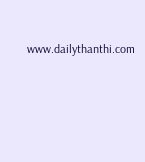www.dailythanthi.com